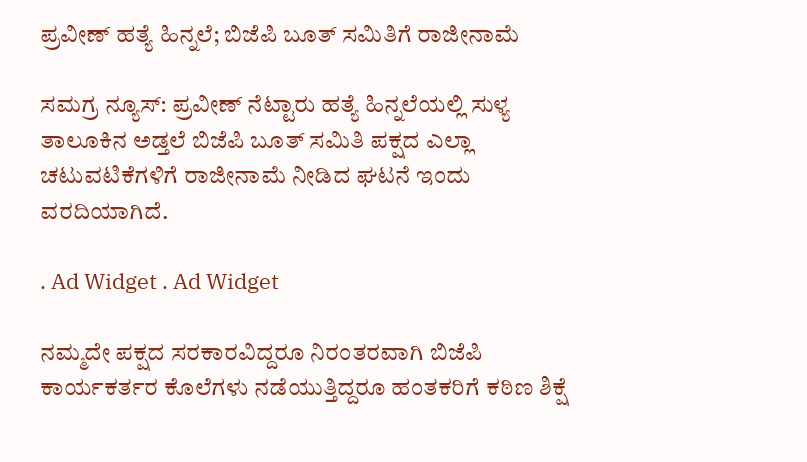ಪ್ರವೀಣ್ ಹತ್ಯೆ ಹಿನ್ನಲೆ; ಬಿಜೆಪಿ ಬೂತ್ ಸಮಿತಿಗೆ ರಾಜೀನಾಮೆ

ಸಮಗ್ರ ನ್ಯೂಸ್: ಪ್ರವೀಣ್ ನೆಟ್ಟಾರು ಹತ್ಯೆ ಹಿನ್ನಲೆಯಲ್ಲಿ ಸುಳ್ಯ ತಾಲೂಕಿನ ಅಡ್ತಲೆ ಬಿಜೆಪಿ‌ ಬೂತ್ ಸಮಿತಿ ಪಕ್ಷದ ಎಲ್ಲಾ‌ ಚಟುವಟಿಕೆಗಳಿಗೆ ರಾಜೀನಾಮೆ ನೀಡಿದ ಘಟನೆ ಇಂದು ವರದಿಯಾಗಿದೆ.

. Ad Widget . Ad Widget

ನಮ್ಮದೇ ಪಕ್ಷದ ಸರಕಾರವಿದ್ದರೂ ನಿರಂತರವಾಗಿ ಬಿಜೆಪಿ ಕಾರ್ಯಕರ್ತರ ಕೊಲೆಗಳು ನಡೆಯುತ್ತಿದ್ದರೂ ಹಂತಕರಿಗೆ ಕಠಿಣ ಶಿಕ್ಷೆ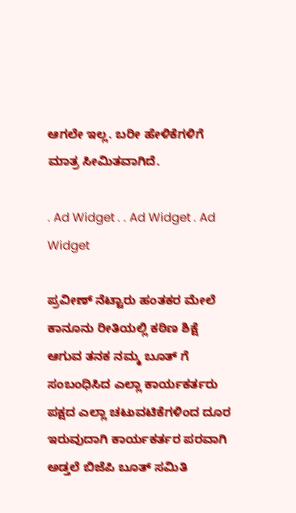ಆಗಲೇ ಇಲ್ಲ. ಬರೀ ಹೇಳಿಕೆಗಳಿಗೆ‌ ಮಾತ್ರ ಸೀಮಿತವಾಗಿದೆ.

. Ad Widget . . Ad Widget . Ad Widget

ಪ್ರವೀಣ್ ನೆಟ್ಟಾರು ಹಂತಕರ‌ ಮೇಲೆ ಕಾನೂನು ರೀತಿಯಲ್ಲಿ ಕಠಿಣ ಶಿಕ್ಷೆ ಆಗುವ ತನಕ‌ ನಮ್ಮ ಬೂತ್ ಗೆ ಸಂಬಂಧಿಸಿದ ಎಲ್ಲಾ ಕಾರ್ಯಕರ್ತರು ಪಕ್ಷದ ಎಲ್ಲಾ ಚಟುವಟಿಕೆಗಳಿಂದ ದೂರ ಇರುವುದಾಗಿ ಕಾರ್ಯಕರ್ತರ ಪರವಾಗಿ ಅಡ್ತಲೆ ಬಿಜೆಪಿ‌ ಬೂತ್ ಸಮಿತಿ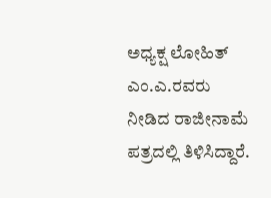ಅಧ್ಯಕ್ಷ ಲೋಹಿತ್ ಎಂ.ಎ.ರವರು ನೀಡಿದ ರಾಜೀನಾಮೆ‌ ಪತ್ರದಲ್ಲಿ ತಿಳಿಸಿದ್ದಾರೆ.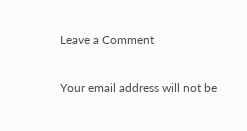Leave a Comment

Your email address will not be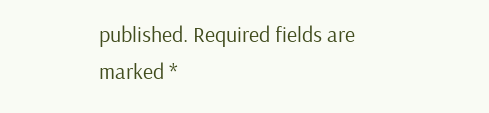published. Required fields are marked *